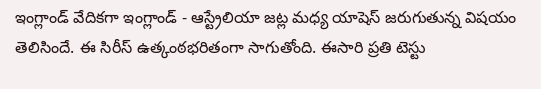ఇంగ్లాండ్ వేదికగా ఇంగ్లాండ్ - ఆస్ట్రేలియా జట్ల మధ్య యాషెస్ జరుగుతున్న విషయం తెలిసిందే. ఈ సిరీస్ ఉత్కంఠభరితంగా సాగుతోంది. ఈసారి ప్రతి టెస్టు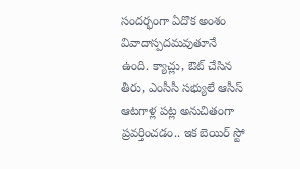సందర్భంగా ఏదొక అంశం వివాదాస్పదమవుతూనే ఉంది. క్యాచ్లు, ఔట్ చేసిన తీరు, ఎంసీసీ సభ్యులే ఆసీస్ ఆటగాళ్ల పట్ల అనుచితంగా ప్రవర్తించడం.. ఇక బెయిర్ స్టో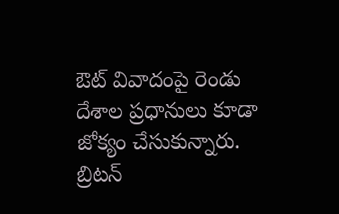ఔట్ వివాదంపై రెండు దేశాల ప్రధానులు కూడా జోక్యం చేసుకున్నారు. బ్రిటన్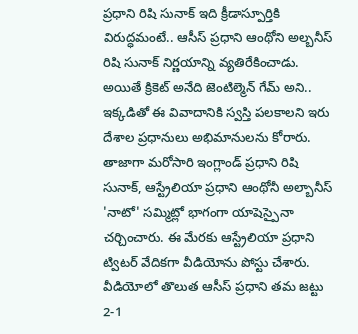ప్రధాని రిషి సునాక్ ఇది క్రీడాస్పూర్తికి విరుద్ధమంటే.. ఆసీస్ ప్రధాని ఆంథోని అల్బనీస్ రిషి సునాక్ నిర్ణయాన్ని వ్యతిరేకించాడు. అయితే క్రికెట్ అనేది జెంటిల్మెన్ గేమ్ అని.. ఇక్కడితో ఈ వివాదానికి స్వస్తి పలకాలని ఇరు దేశాల ప్రధానులు అభిమానులను కోరారు. తాజాగా మరోసారి ఇంగ్లాండ్ ప్రధాని రిషి సునాక్, ఆస్ట్రేలియా ప్రధాని ఆంథోనీ అల్బానీస్ 'నాటో' సమ్మిట్లో భాగంగా యాషెస్పైనా చర్చించారు. ఈ మేరకు ఆస్ట్రేలియా ప్రధాని ట్విటర్ వేదికగా వీడియోను పోస్టు చేశారు.
వీడియోలో తొలుత ఆసీస్ ప్రధాని తమ జట్టు 2-1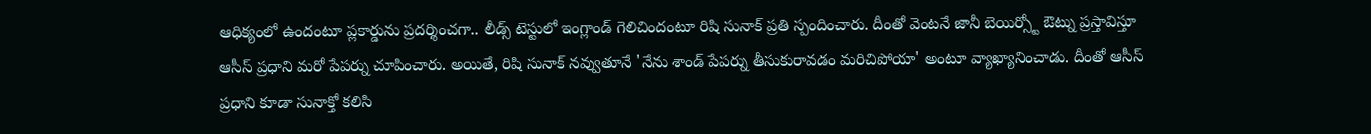ఆధిక్యంలో ఉందంటూ ప్లకార్డును ప్రదర్శించగా.. లీడ్స్ టెస్టులో ఇంగ్లాండ్ గెలిచిందంటూ రిషి సునాక్ ప్రతి స్పందించారు. దీంతో వెంటనే జానీ బెయిర్స్టో ఔట్ను ప్రస్తావిస్తూ ఆసీస్ ప్రధాని మరో పేపర్ను చూపించారు. అయితే, రిషి సునాక్ నవ్వుతూనే 'నేను శాండ్ పేపర్ను తీసుకురావడం మరిచిపోయా' అంటూ వ్యాఖ్యానించాడు. దీంతో ఆసీస్ ప్రధాని కూడా సునాక్తో కలిసి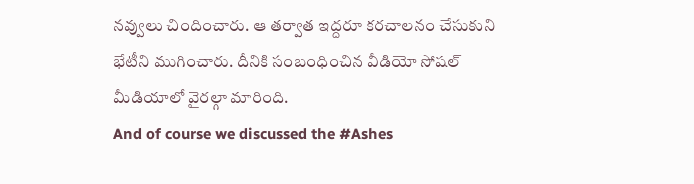నవ్వులు చిందించారు. ఆ తర్వాత ఇద్దరూ కరచాలనం చేసుకుని భేటీని ముగించారు. దీనికి సంబంధించిన వీడియో సోషల్ మీడియాలో వైరల్గా మారింది.
And of course we discussed the #Ashes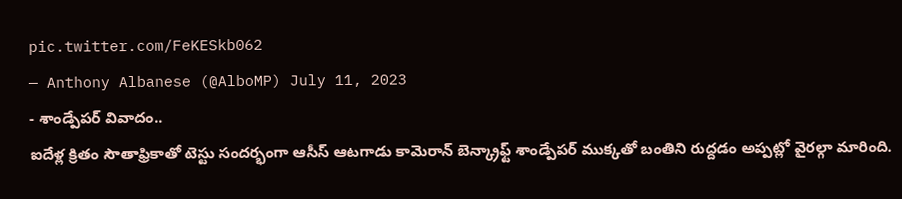pic.twitter.com/FeKESkb062
— Anthony Albanese (@AlboMP) July 11, 2023
- శాండ్పేపర్ వివాదం..
ఐదేళ్ల క్రితం సౌతాఫ్రికాతో టెస్టు సందర్భంగా ఆసీస్ ఆటగాడు కామెరాన్ బెన్క్రాఫ్ట్ శాండ్పేపర్ ముక్కతో బంతిని రుద్దడం అప్పట్లో వైరల్గా మారింది.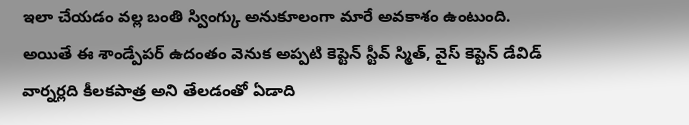ఇలా చేయడం వల్ల బంతి స్వింగ్కు అనుకూలంగా మారే అవకాశం ఉంటుంది. అయితే ఈ శాండ్పేపర్ ఉదంతం వెనుక అప్పటి కెప్టెన్ స్టీవ్ స్మిత్, వైస్ కెప్టెన్ డేవిడ్ వార్నర్లది కీలకపాత్ర అని తేలడంతో ఏడాది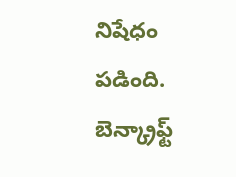నిషేధం పడింది. బెన్క్రాఫ్ట్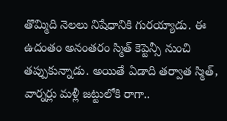తొమ్మిది నెలలు నిషేధానికి గురయ్యాడు. ఈ ఉదంతం అనంతరం స్మిత్ కెప్టెన్సీ నుంచి తప్పుకున్నాడు. అయితే ఏడాది తర్వాత స్మిత్, వార్నర్లు మళ్లీ జట్టులోకి రాగా..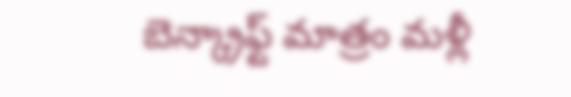బెన్క్రాఫ్ట్ మాత్రం మళ్లీ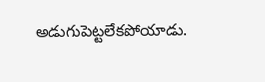అడుగుపెట్టలేకపోయాడు.